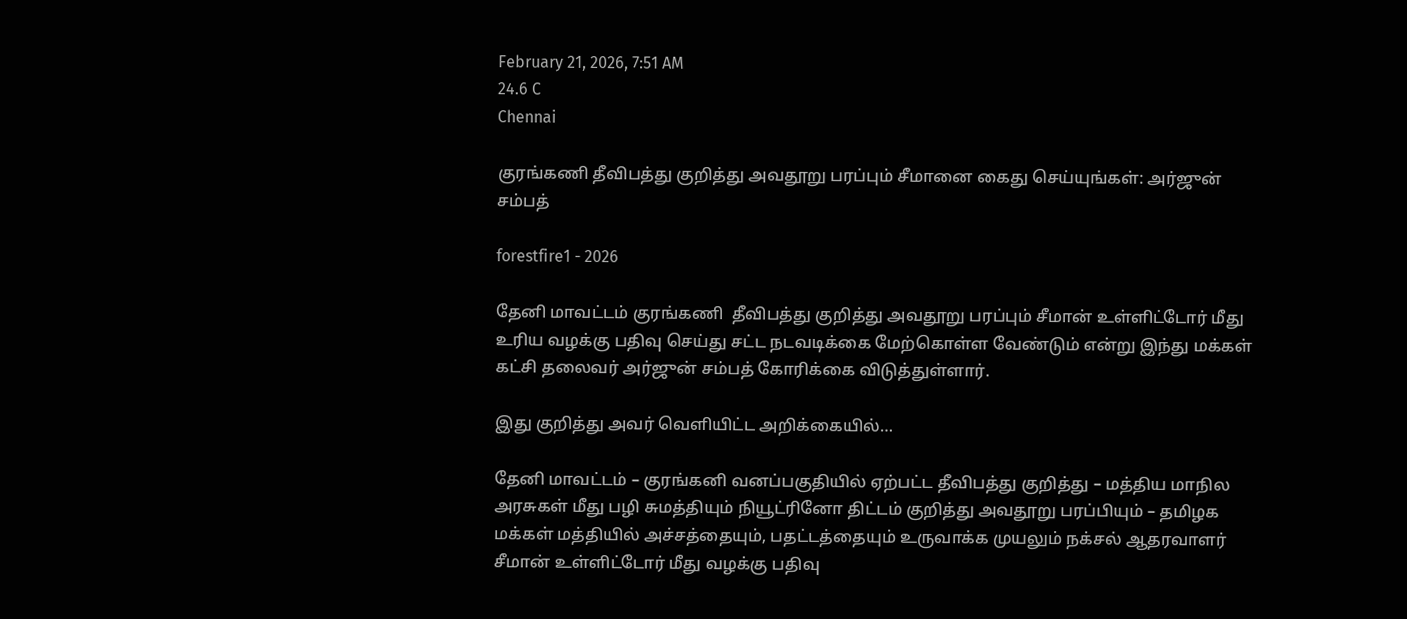February 21, 2026, 7:51 AM
24.6 C
Chennai

குரங்கணி தீவிபத்து குறித்து அவதூறு பரப்பும் சீமானை கைது செய்யுங்கள்: அர்ஜுன் சம்பத்

forestfire1 - 2026

தேனி மாவட்டம் குரங்கணி  தீவிபத்து குறித்து அவதூறு பரப்பும் சீமான் உள்ளிட்டோர் மீது உரிய வழக்கு பதிவு செய்து சட்ட நடவடிக்கை மேற்கொள்ள வேண்டும் என்று இந்து மக்கள் கட்சி தலைவர் அர்ஜுன் சம்பத் கோரிக்கை விடுத்துள்ளார்.

இது குறித்து அவர் வெளியிட்ட அறிக்கையில்…

தேனி மாவட்டம் – குரங்கனி வனப்பகுதியில் ஏற்பட்ட தீவிபத்து குறித்து – மத்திய மாநில அரசுகள் மீது பழி சுமத்தியும் நியூட்ரினோ திட்டம் குறித்து அவதூறு பரப்பியும் – தமிழக மக்கள் மத்தியில் அச்சத்தையும், பதட்டத்தையும் உருவாக்க முயலும் நக்சல் ஆதரவாளர் சீமான் உள்ளிட்டோர் மீது வழக்கு பதிவு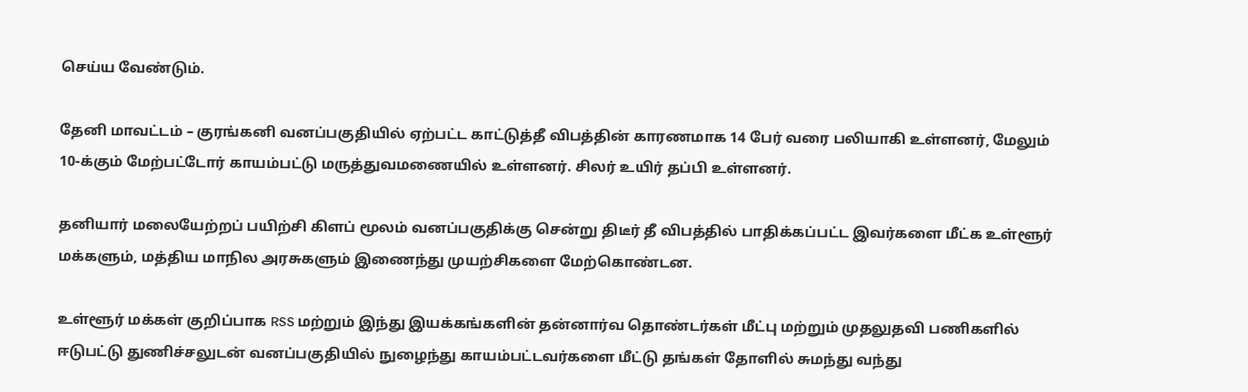செய்ய வேண்டும்.

தேனி மாவட்டம் – குரங்கனி வனப்பகுதியில் ஏற்பட்ட காட்டுத்தீ விபத்தின் காரணமாக 14 பேர் வரை பலியாகி உள்ளனர், மேலும் 10-க்கும் மேற்பட்டோர் காயம்பட்டு மருத்துவமணையில் உள்ளனர். சிலர் உயிர் தப்பி உள்ளனர்.

தனியார் மலையேற்றப் பயிற்சி கிளப் மூலம் வனப்பகுதிக்கு சென்று திடீர் தீ விபத்தில் பாதிக்கப்பட்ட இவர்களை மீட்க உள்ளூர் மக்களும், மத்திய மாநில அரசுகளும் இணைந்து முயற்சிகளை மேற்கொண்டன.

உள்ளூர் மக்கள் குறிப்பாக RSS மற்றும் இந்து இயக்கங்களின் தன்னார்வ தொண்டர்கள் மீட்பு மற்றும் முதலுதவி பணிகளில் ஈடுபட்டு துணிச்சலுடன் வனப்பகுதியில் நுழைந்து காயம்பட்டவர்களை மீட்டு தங்கள் தோளில் சுமந்து வந்து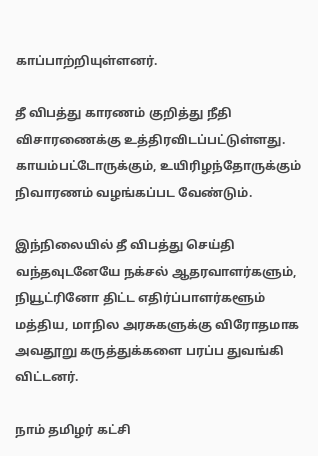காப்பாற்றியுள்ளனர்.

தீ விபத்து காரணம் குறித்து நீதி விசாரணைக்கு உத்திரவிடப்பட்டுள்ளது. காயம்பட்டோருக்கும், உயிரிழந்தோருக்கும் நிவாரணம் வழங்கப்பட வேண்டும்.

இந்நிலையில் தீ விபத்து செய்தி வந்தவுடனேயே நக்சல் ஆதரவாளர்களும், நியூட்ரினோ திட்ட எதிர்ப்பாளர்களூம் மத்திய, மாநில அரசுகளுக்கு விரோதமாக அவதூறு கருத்துக்களை பரப்ப துவங்கி விட்டனர்.

நாம் தமிழர் கட்சி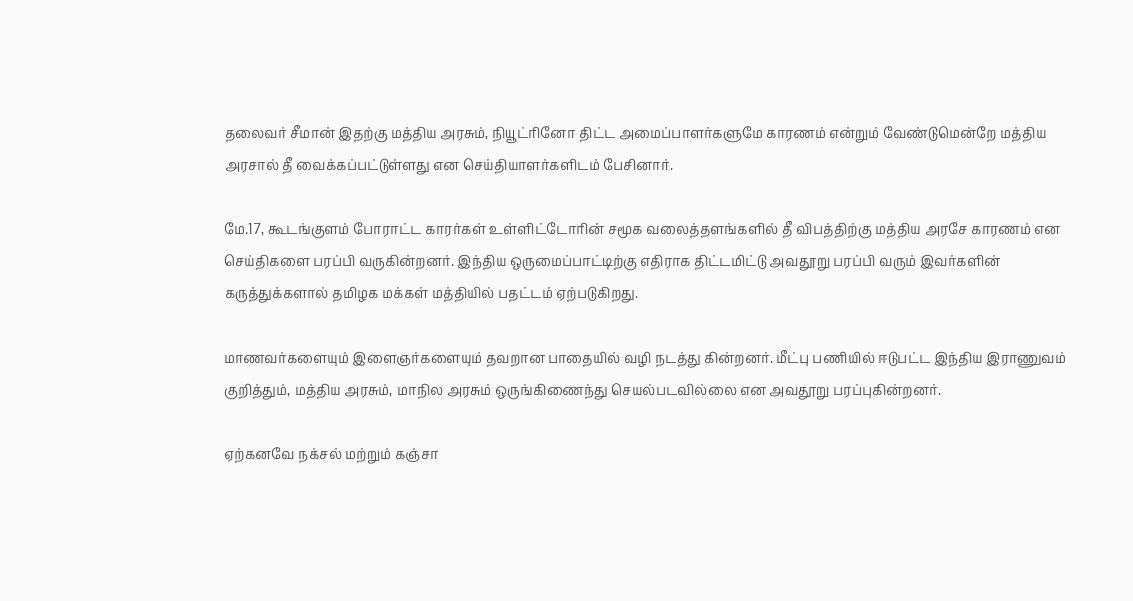தலைவர் சீமான் இதற்கு மத்திய அரசும், நியூட்ரினோ திட்ட அமைப்பாளர்களுமே காரணம் என்றும் வேண்டுமென்றே மத்திய அரசால் தீ வைக்கப்பட்டுள்ளது என செய்தியாளர்களிடம் பேசினார்.

மே.17, கூடங்குளம் போராட்ட காரர்கள் உள்ளிட்டோரின் சமூக வலைத்தளங்களில் தீ விபத்திற்கு மத்திய அரசே காரணம் என செய்திகளை பரப்பி வருகின்றனர். இந்திய ஒருமைப்பாட்டிற்கு எதிராக திட்டமிட்டு அவதூறு பரப்பி வரும் இவர்களின் கருத்துக்களால் தமிழக மக்கள் மத்தியில் பதட்டம் ஏற்படுகிறது.

மாணவர்களையும் இளைஞர்களையும் தவறான பாதையில் வழி நடத்து கின்றனர். மீட்பு பணியில் ஈடுபட்ட இந்திய இராணுவம் குறித்தும், மத்திய அரசும், மாநில அரசும் ஒருங்கிணைந்து செயல்படவில்லை என அவதூறு பரப்புகின்றனர்.

ஏற்கனவே நக்சல் மற்றும் கஞ்சா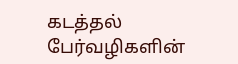கடத்தல் பேர்வழிகளின்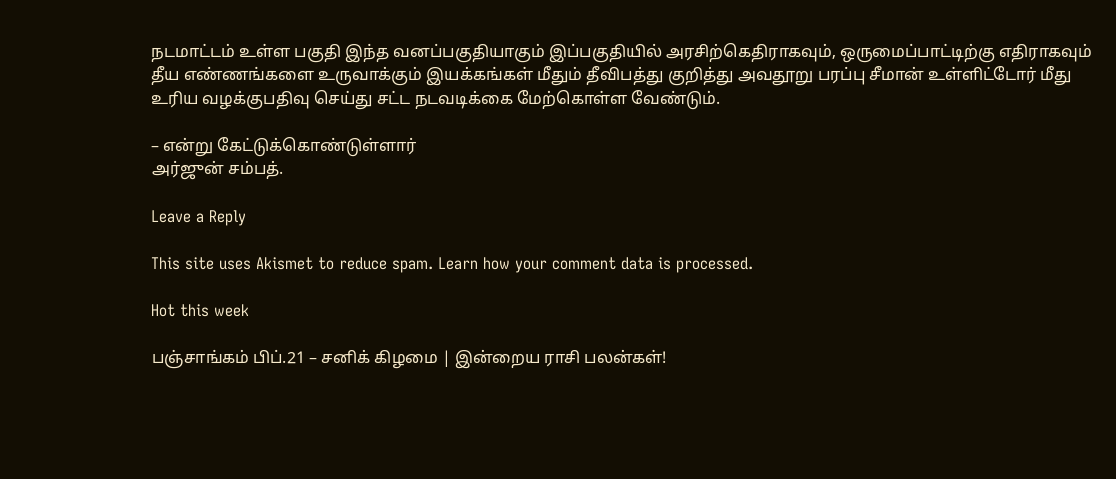நடமாட்டம் உள்ள பகுதி இந்த வனப்பகுதியாகும் இப்பகுதியில் அரசிற்கெதிராகவும், ஒருமைப்பாட்டிற்கு எதிராகவும் தீய எண்ணங்களை உருவாக்கும் இயக்கங்கள் மீதும் தீவிபத்து குறித்து அவதூறு பரப்பு சீமான் உள்ளிட்டோர் மீது உரிய வழக்குபதிவு செய்து சட்ட நடவடிக்கை மேற்கொள்ள வேண்டும்.

– என்று கேட்டுக்கொண்டுள்ளார்
அர்ஜுன் சம்பத்.

Leave a Reply

This site uses Akismet to reduce spam. Learn how your comment data is processed.

Hot this week

பஞ்சாங்கம் பிப்.21 – சனிக் கிழமை | இன்றைய ராசி பலன்கள்!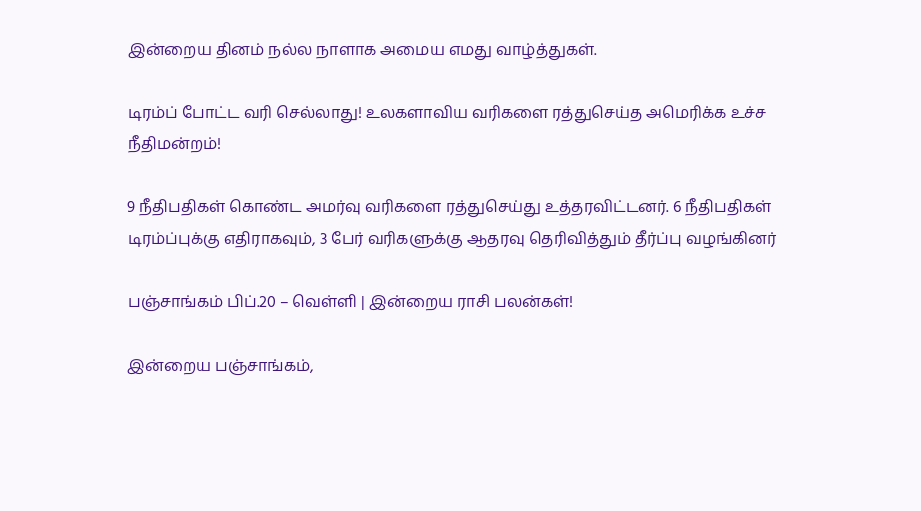இன்றைய தினம் நல்ல நாளாக அமைய எமது வாழ்த்துகள்.

டிரம்ப் போட்ட வரி செல்லாது! உலகளாவிய வரிகளை ரத்துசெய்த அமெரிக்க உச்ச நீதிமன்றம்!

9 நீதிபதிகள் கொண்ட அமர்வு வரிகளை ரத்துசெய்து உத்தரவிட்டனர். 6 நீதிபதிகள் டிரம்ப்புக்கு எதிராகவும், 3 பேர் வரிகளுக்கு ஆதரவு தெரிவித்தும் தீர்ப்பு வழங்கினர்

பஞ்சாங்கம் பிப்.20 – வெள்ளி | இன்றைய ராசி பலன்கள்!

இன்றைய பஞ்சாங்கம்,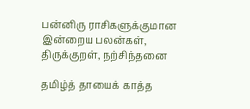பன்னிரு ராசிகளுக்குமான இன்றைய பலன்கள், திருக்குறள், நற்சிந்தனை

தமிழ்த் தாயைக் காத்த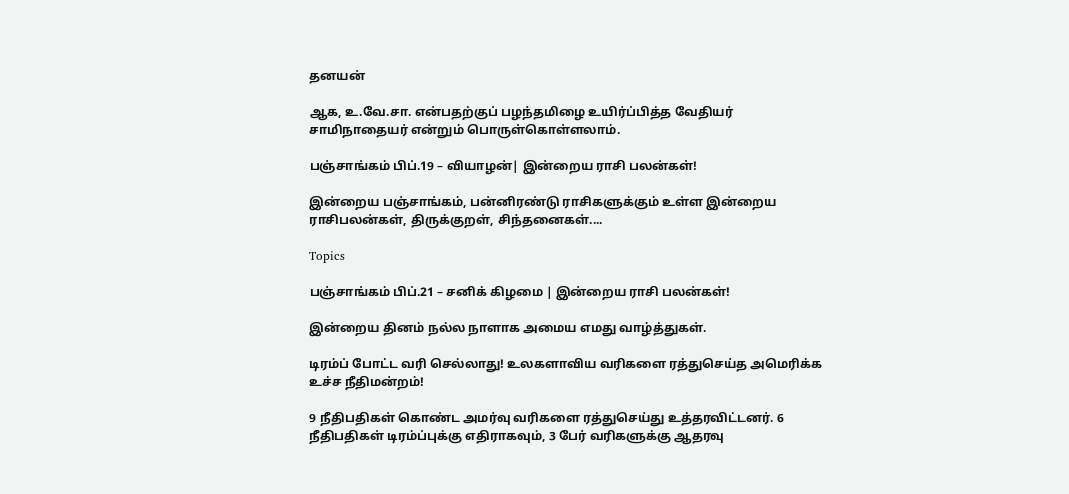தனயன்

ஆக, உ.வே.சா. என்பதற்குப் பழந்தமிழை உயிர்ப்பித்த வேதியர் சாமிநாதையர் என்றும் பொருள்கொள்ளலாம்.

பஞ்சாங்கம் பிப்.19 – வியாழன்| இன்றைய ராசி பலன்கள்!

இன்றைய பஞ்சாங்கம், பன்னிரண்டு ராசிகளுக்கும் உள்ள இன்றைய ராசிபலன்கள், திருக்குறள், சிந்தனைகள்....

Topics

பஞ்சாங்கம் பிப்.21 – சனிக் கிழமை | இன்றைய ராசி பலன்கள்!

இன்றைய தினம் நல்ல நாளாக அமைய எமது வாழ்த்துகள்.

டிரம்ப் போட்ட வரி செல்லாது! உலகளாவிய வரிகளை ரத்துசெய்த அமெரிக்க உச்ச நீதிமன்றம்!

9 நீதிபதிகள் கொண்ட அமர்வு வரிகளை ரத்துசெய்து உத்தரவிட்டனர். 6 நீதிபதிகள் டிரம்ப்புக்கு எதிராகவும், 3 பேர் வரிகளுக்கு ஆதரவு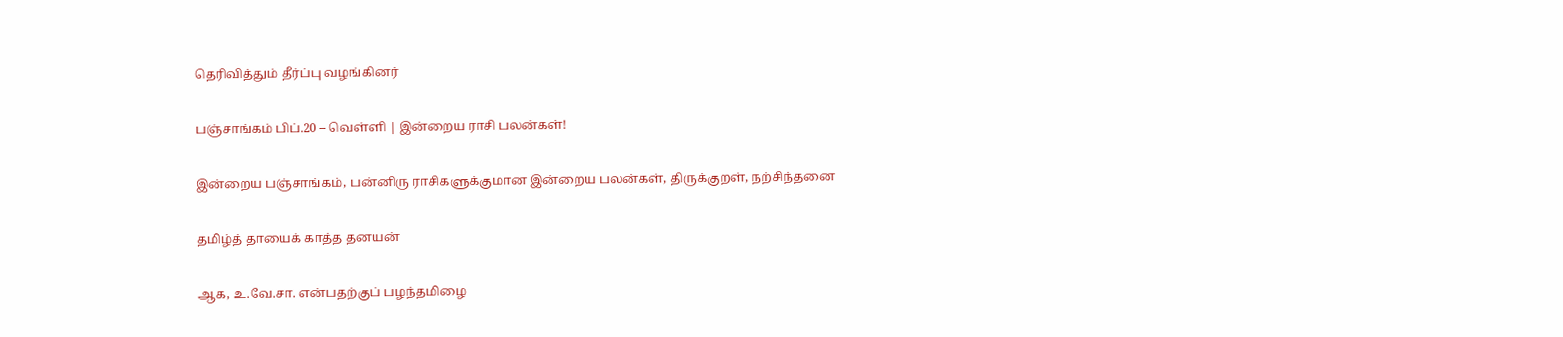தெரிவித்தும் தீர்ப்பு வழங்கினர்

பஞ்சாங்கம் பிப்.20 – வெள்ளி | இன்றைய ராசி பலன்கள்!

இன்றைய பஞ்சாங்கம், பன்னிரு ராசிகளுக்குமான இன்றைய பலன்கள், திருக்குறள், நற்சிந்தனை

தமிழ்த் தாயைக் காத்த தனயன்

ஆக, உ.வே.சா. என்பதற்குப் பழந்தமிழை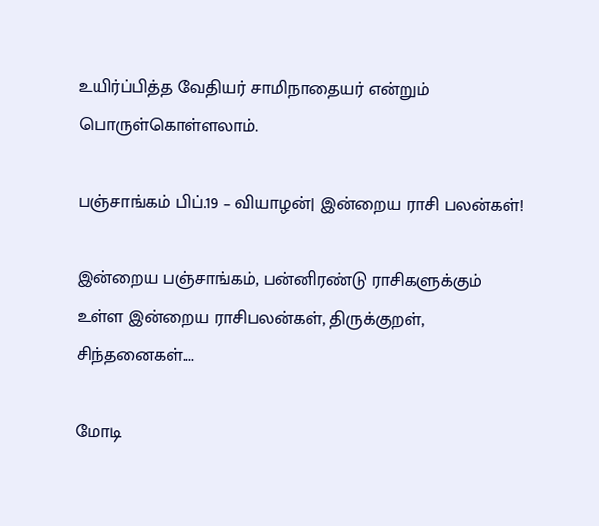உயிர்ப்பித்த வேதியர் சாமிநாதையர் என்றும் பொருள்கொள்ளலாம்.

பஞ்சாங்கம் பிப்.19 – வியாழன்| இன்றைய ராசி பலன்கள்!

இன்றைய பஞ்சாங்கம், பன்னிரண்டு ராசிகளுக்கும் உள்ள இன்றைய ராசிபலன்கள், திருக்குறள், சிந்தனைகள்....

மோடி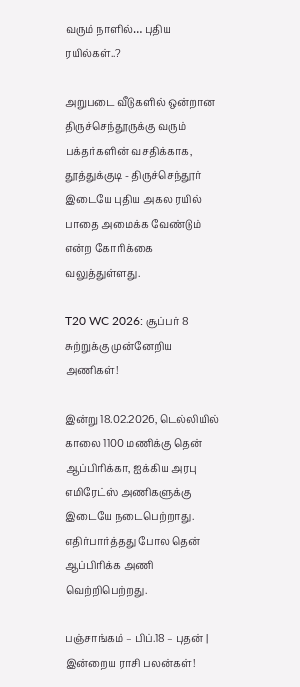வரும் நாளில்… புதிய ரயில்கள்..?

அறுபடை வீடுகளில் ஒன்றான திருச்செந்தூருக்கு வரும் பக்தர்களின் வசதிக்காக, தூத்துக்குடி - திருச்செந்தூர் இடையே புதிய அகல ரயில் பாதை அமைக்க வேண்டும் என்ற கோரிக்கை வலுத்துள்ளது.

T20 WC 2026: சூப்பர் 8 சுற்றுக்கு முன்னேறிய அணிகள்!

இன்று 18.02.2026, டெல்லியில் காலை 1100 மணிக்கு தென் ஆப்பிரிக்கா, ஐக்கிய அரபு எமிரேட்ஸ் அணிகளுக்கு இடையே நடைபெற்றாது. எதிர்பார்த்தது போல தென் ஆப்பிரிக்க அணி வெற்றிபெற்றது.

பஞ்சாங்கம் – பிப்.18 – புதன் | இன்றைய ராசி பலன்கள்!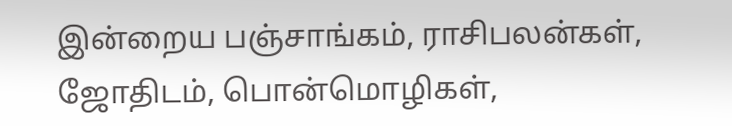இன்றைய பஞ்சாங்கம், ராசிபலன்கள், ஜோதிடம், பொன்மொழிகள்,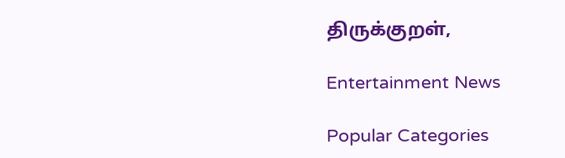திருக்குறள்,

Entertainment News

Popular Categories